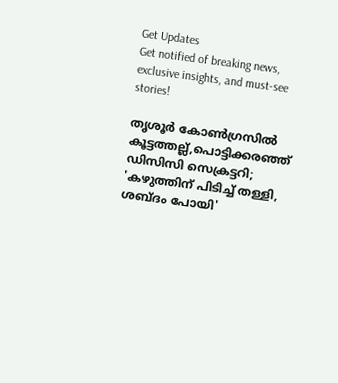Get Updates
Get notified of breaking news, exclusive insights, and must-see stories!

തൃശൂര്‍ കോണ്‍ഗ്രസില്‍ കൂട്ടത്തല്ല്,പൊട്ടിക്കരഞ്ഞ് ഡിസിസി സെക്രട്ടറി; 'കഴുത്തിന് പിടിച്ച് തള്ളി, ശബ്ദം പോയി'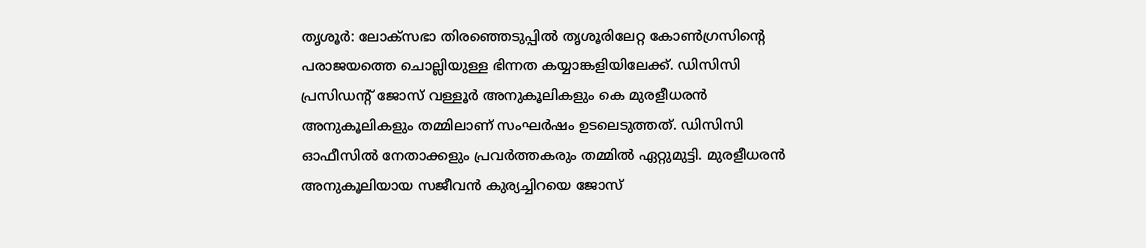തൃശൂര്‍: ലോക്‌സഭാ തിരഞ്ഞെടുപ്പില്‍ തൃശൂരിലേറ്റ കോണ്‍ഗ്രസിന്റെ പരാജയത്തെ ചൊല്ലിയുള്ള ഭിന്നത കയ്യാങ്കളിയിലേക്ക്. ഡിസിസി പ്രസിഡന്റ് ജോസ് വള്ളൂര്‍ അനുകൂലികളും കെ മുരളീധരന്‍ അനുകൂലികളും തമ്മിലാണ് സംഘര്‍ഷം ഉടലെടുത്തത്. ഡിസിസി ഓഫീസില്‍ നേതാക്കളും പ്രവര്‍ത്തകരും തമ്മില്‍ ഏറ്റുമുട്ടി. മുരളീധരന്‍ അനുകൂലിയായ സജീവന്‍ കുര്യച്ചിറയെ ജോസ്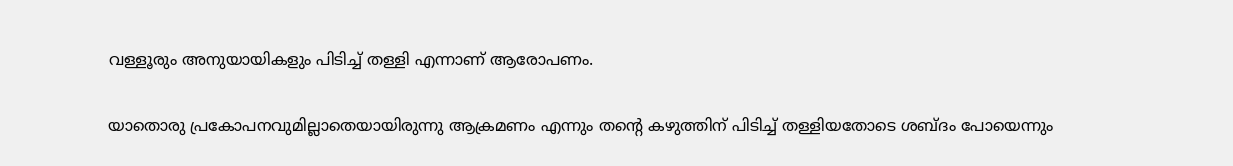വള്ളൂരും അനുയായികളും പിടിച്ച് തള്ളി എന്നാണ് ആരോപണം.

യാതൊരു പ്രകോപനവുമില്ലാതെയായിരുന്നു ആക്രമണം എന്നും തന്റെ കഴുത്തിന് പിടിച്ച് തള്ളിയതോടെ ശബ്ദം പോയെന്നും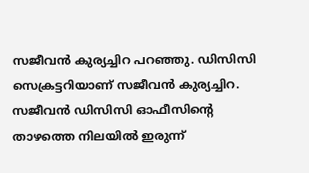സജീവന്‍ കുര്യച്ചിറ പറഞ്ഞു. ഡിസിസി സെക്രട്ടറിയാണ് സജീവന്‍ കുര്യച്ചിറ. സജീവന്‍ ഡിസിസി ഓഫീസിന്റെ താഴത്തെ നിലയില്‍ ഇരുന്ന്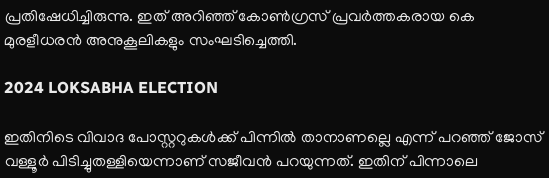പ്രതിഷേധിച്ചിരുന്നു. ഇത് അറിഞ്ഞ് കോണ്‍ഗ്രസ് പ്രവര്‍ത്തകരായ കെ മുരളീധരന്‍ അനുകൂലികളും സംഘടിച്ചെത്തി.

2024 LOKSABHA ELECTION

ഇതിനിടെ വിവാദ പോസ്റ്ററുകള്‍ക്ക് പിന്നില്‍ താനാണല്ലെ എന്ന് പറഞ്ഞ് ജോസ് വള്ളൂര്‍ പിടിച്ചുതള്ളിയെന്നാണ് സജീവന്‍ പറയുന്നത്. ഇതിന് പിന്നാലെ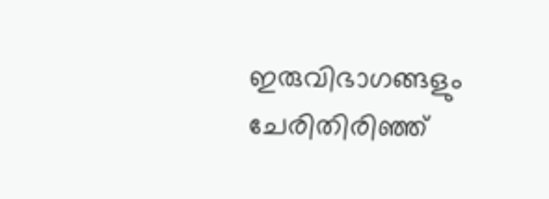ഇരുവിഭാഗങ്ങളും ചേരിതിരിഞ്ഞ്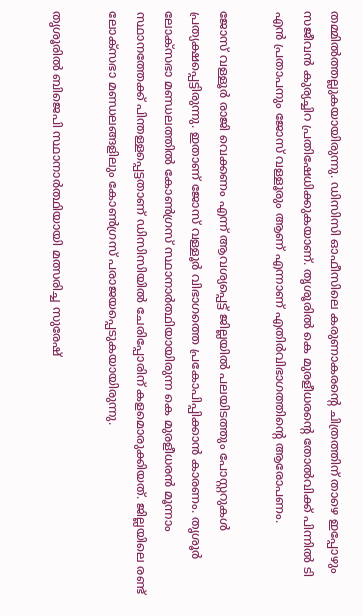തമ്മില്‍ത്തല്ലുകയായിരുന്നു. ഡിസിസി ഓഫീസിലെ കരുണാകരന്റെ ചിത്രത്തിന് താഴെ ഇപ്പോഴും സജീവന്‍ കുര്യച്ചിറ പ്രതിഷേധിക്കുകയാണ്. തൃശൂരില്‍ കെ മുരളീധരന്റെ തോല്‍വിക്ക് പിന്നില്‍ ടി എന്‍ പ്രതാപനും ജോസ് വള്ളൂരും ആണ് എന്നാണ് എതിര്‍വിഭാഗത്തിന്റെ ആരോപണം.

ജോസ് വള്ളൂര്‍ രാജി വെക്കണം എന്ന് ആവശ്യപ്പെട്ട് ജില്ലയില്‍ പലയിടത്തും പോസ്റ്ററുകള്‍ പ്രത്യക്ഷപ്പെട്ടിരുന്നു. ഇതാണ് ജോസ് വള്ളൂര്‍ വിഭാഗത്തെ പ്രകോപിപ്പിക്കാന്‍ കാരണം. തൃശൂര്‍ ലോക്സഭാ മണ്ഡലത്തില്‍ കോണ്‍ഗ്രസ് സ്ഥാനാര്‍ത്ഥിയായിരുന്ന കെ മുരളീധരന്‍ മൂന്നാം സ്ഥാനത്തേക്ക് പിന്തള്ളപ്പെട്ടതാണ് ഡിസിസിയില്‍ ചേരിപ്പോരിന് കളമൊരുക്കിയത്. ജില്ലയിലെ രണ്ട് ലോക്‌സഭാ മണ്ഡലങ്ങളിലും കോണ്‍ഗ്രസ് പരാജയപ്പെടുകയായിരുന്നു.

തൃശൂരില്‍ ബിജെപി സ്ഥാനാര്‍ത്ഥിയായി മത്സരിച്ച സുരേഷ്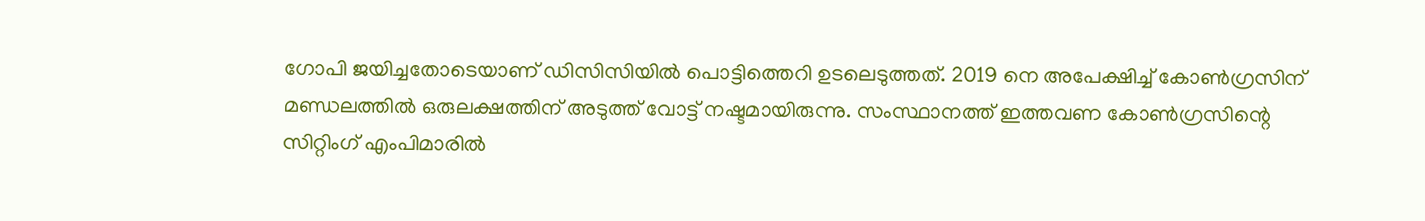ഗോപി ജയിച്ചതോടെയാണ് ഡിസിസിയില്‍ പൊട്ടിത്തെറി ഉടലെടുത്തത്. 2019 നെ അപേക്ഷിച്ച് കോണ്‍ഗ്രസിന് മണ്ഡലത്തില്‍ ഒരുലക്ഷത്തിന് അടുത്ത് വോട്ട് നഷ്ടമായിരുന്നു. സംസ്ഥാനത്ത് ഇത്തവണ കോണ്‍ഗ്രസിന്റെ സിറ്റിംഗ് എംപിമാരില്‍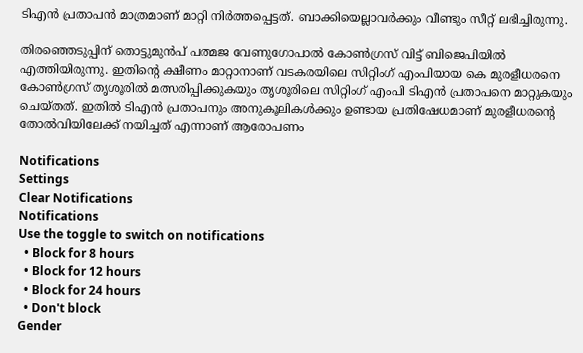ടിഎന്‍ പ്രതാപന്‍ മാത്രമാണ് മാറ്റി നിര്‍ത്തപ്പെട്ടത്. ബാക്കിയെല്ലാവര്‍ക്കും വീണ്ടും സീറ്റ് ലഭിച്ചിരുന്നു.

തിരഞ്ഞെടുപ്പിന് തൊട്ടുമുന്‍പ് പത്മജ വേണുഗോപാല്‍ കോണ്‍ഗ്രസ് വിട്ട് ബിജെപിയില്‍ എത്തിയിരുന്നു. ഇതിന്റെ ക്ഷീണം മാറ്റാനാണ് വടകരയിലെ സിറ്റിംഗ് എംപിയായ കെ മുരളീധരനെ കോണ്‍ഗ്രസ് തൃശൂരില്‍ മത്സരിപ്പിക്കുകയും തൃശൂരിലെ സിറ്റിംഗ് എംപി ടിഎന്‍ പ്രതാപനെ മാറ്റുകയും ചെയ്തത്. ഇതില്‍ ടിഎന്‍ പ്രതാപനും അനുകൂലികള്‍ക്കും ഉണ്ടായ പ്രതിഷേധമാണ് മുരളീധരന്റെ തോല്‍വിയിലേക്ക് നയിച്ചത് എന്നാണ് ആരോപണം

Notifications
Settings
Clear Notifications
Notifications
Use the toggle to switch on notifications
  • Block for 8 hours
  • Block for 12 hours
  • Block for 24 hours
  • Don't block
Gender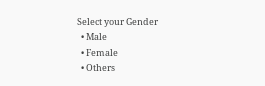Select your Gender
  • Male
  • Female
  • Others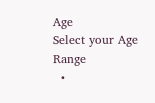Age
Select your Age Range
  •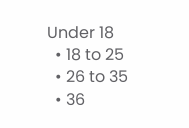Under 18
  • 18 to 25
  • 26 to 35
  • 36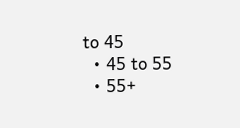to 45
  • 45 to 55
  • 55+